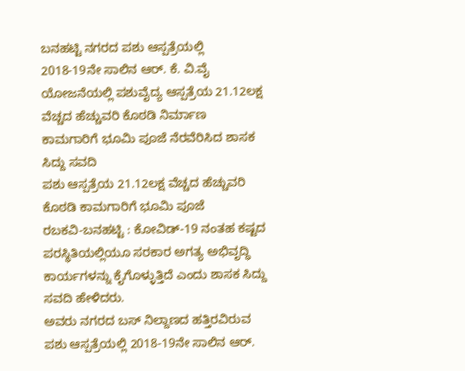ಬನಹಟ್ಟಿ ನಗರದ ಪಶು ಆಸ್ಪತ್ರೆಯಲ್ಲಿ 2018-19ನೇ ಸಾಲಿನ ಆರ್. ಕೆ. ವಿ.ವೈ ಯೋಜನೆಯಲ್ಲಿ ಪಶುವೈದ್ಯ ಆಸ್ಪತ್ರೆಯ 21.12ಲಕ್ಷ ವೆಚ್ಚದ ಹೆಚ್ಚುವರಿ ಕೊಠಡಿ ನಿರ್ಮಾಣ ಕಾಮಗಾರಿಗೆ ಭೂಮಿ ಪೂಜೆ ನೆರವೆರಿಸಿದ ಶಾಸಕ ಸಿದ್ದು ಸವದಿ
ಪಶು ಆಸ್ಪತ್ರೆಯ 21.12ಲಕ್ಷ ವೆಚ್ಚದ ಹೆಚ್ಚುವರಿ ಕೊಠಡಿ ಕಾಮಗಾರಿಗೆ ಭೂಮಿ ಪೂಜೆ
ರಬಕವಿ-ಬನಹಟ್ಟಿ : ಕೋವಿಡ್-19 ನಂತಹ ಕಷ್ಟದ ಪರಸ್ಥಿತಿಯಲ್ಲಿಯೂ ಸರಕಾರ ಅಗತ್ಯ ಅಭಿವೃದ್ಧಿ ಕಾರ್ಯಗಳನ್ನು ಕೈಗೊಳ್ಳುತ್ತಿದೆ ಎಂದು ಶಾಸಕ ಸಿದ್ದು ಸವದಿ ಹೇಳಿದರು.
ಅವರು ನಗರದ ಬಸ್ ನಿಲ್ದಾಣದ ಹತ್ತಿರವಿರುವ ಪಶು ಆಸ್ಪತ್ರೆಯಲ್ಲಿ 2018-19ನೇ ಸಾಲಿನ ಆರ್.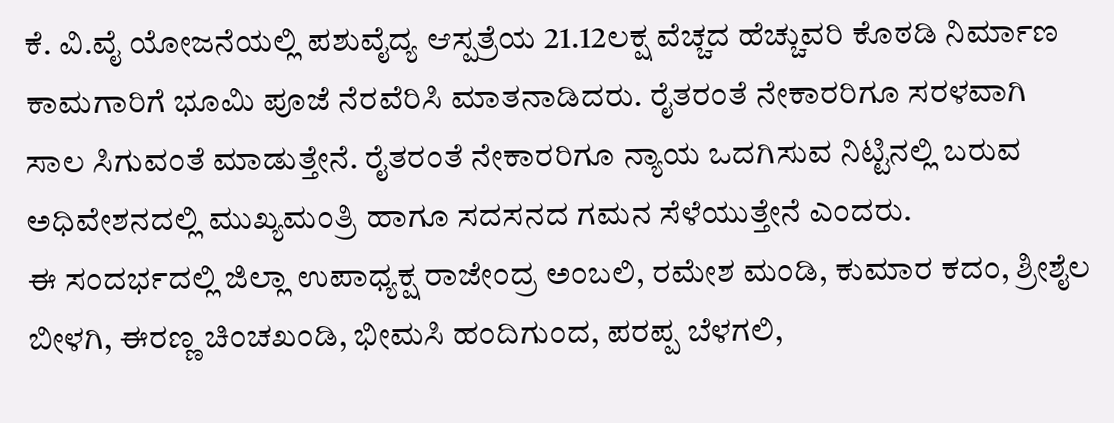ಕೆ. ವಿ.ವೈ ಯೋಜನೆಯಲ್ಲಿ ಪಶುವೈದ್ಯ ಆಸ್ಪತ್ರೆಯ 21.12ಲಕ್ಷ ವೆಚ್ಚದ ಹೆಚ್ಚುವರಿ ಕೊಠಡಿ ನಿರ್ಮಾಣ ಕಾಮಗಾರಿಗೆ ಭೂಮಿ ಪೂಜೆ ನೆರವೆರಿಸಿ ಮಾತನಾಡಿದರು. ರೈತರಂತೆ ನೇಕಾರರಿಗೂ ಸರಳವಾಗಿ ಸಾಲ ಸಿಗುವಂತೆ ಮಾಡುತ್ತೇನೆ. ರೈತರಂತೆ ನೇಕಾರರಿಗೂ ನ್ಯಾಯ ಒದಗಿಸುವ ನಿಟ್ಟಿನಲ್ಲಿ ಬರುವ ಅಧಿವೇಶನದಲ್ಲಿ ಮುಖ್ಯಮಂತ್ರಿ ಹಾಗೂ ಸದಸನದ ಗಮನ ಸೆಳೆಯುತ್ತೇನೆ ಎಂದರು.
ಈ ಸಂದರ್ಭದಲ್ಲಿ ಜಿಲ್ಲಾ ಉಪಾಧ್ಯಕ್ಷ ರಾಜೇಂದ್ರ ಅಂಬಲಿ, ರಮೇಶ ಮಂಡಿ, ಕುಮಾರ ಕದಂ, ಶ್ರೀಶೈಲ ಬೀಳಗಿ, ಈರಣ್ಣ ಚಿಂಚಖಂಡಿ, ಭೀಮಸಿ ಹಂದಿಗುಂದ, ಪರಪ್ಪ ಬೆಳಗಲಿ,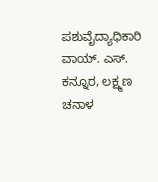ಪಶುವೈದ್ಯಾಧಿಕಾರಿ ವಾಯ್. ಎಸ್. ಕನ್ನೂರ, ಲಕ್ಷ್ಮಣ ಚನಾಳ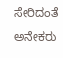ಸೇರಿದಂತೆ ಅನೇಕರು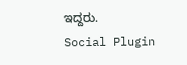ಇದ್ದರು.
Social Plugin